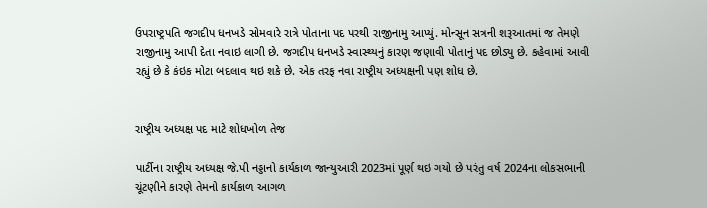ઉપરાષ્ટ્રપતિ જગદીપ ધનખડે સોમવારે રાત્રે પોતાના પદ પરથી રાજીનામુ આપ્યું. મોન્સૂન સત્રની શરૂઆતમાં જ તેમણે રાજીનામુ આપી દેતા નવાઇ લાગી છે. જગદીપ ધનખડે સ્વાસ્થ્યનું કારણ જણાવી પોતાનું પદ છોડ્યુ છે. કહેવામાં આવી રહ્યું છે કે કંઇક મોટા બદલાવ થઇ શકે છે. એક તરફ નવા રાષ્ટ્રીય અધ્યક્ષની પણ શોધ છે.


રાષ્ટ્રીય અધ્યક્ષ પદ માટે શોધખોળ તેજ

પાર્ટીના રાષ્ટ્રીય અધ્યક્ષ જે.પી નડ્ડાનો કાર્યકાળ જાન્યુઆરી 2023માં પૂર્ણ થઇ ગયો છે પરંતુ વર્ષ 2024ના લોકસભાની ચૂંટણીને કારણે તેમનો કાર્યકાળ આગળ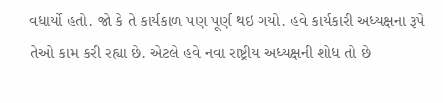વધાર્યો હતો. જો કે તે કાર્યકાળ પણ પૂર્ણ થઇ ગયો. હવે કાર્યકારી અધ્યક્ષના રૂપે તેઓ કામ કરી રહ્યા છે. એટલે હવે નવા રાષ્ટ્રીય અધ્યક્ષની શોધ તો છે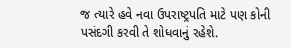જ ત્યારે હવે નવા ઉપરાષ્ટ્રપતિ માટે પણ કોની પસંદગી કરવી તે શોધવાનું રહેશે.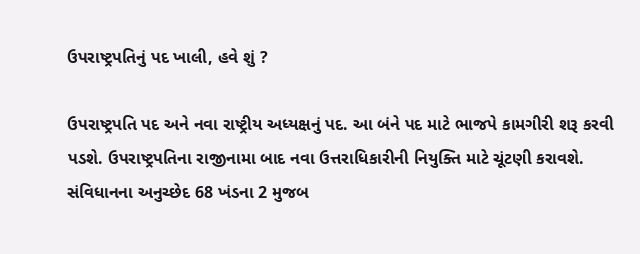ઉપરાષ્ટ્રપતિનું પદ ખાલી, હવે શું ?

ઉપરાષ્ટ્રપતિ પદ અને નવા રાષ્ટ્રીય અધ્યક્ષનું પદ. આ બંને પદ માટે ભાજપે કામગીરી શરૂ કરવી પડશે. ઉપરાષ્ટ્રપતિના રાજીનામા બાદ નવા ઉત્તરાધિકારીની નિયુક્તિ માટે ચૂંટણી કરાવશે. સંવિધાનના અનુચ્છેદ 68 ખંડના 2 મુજબ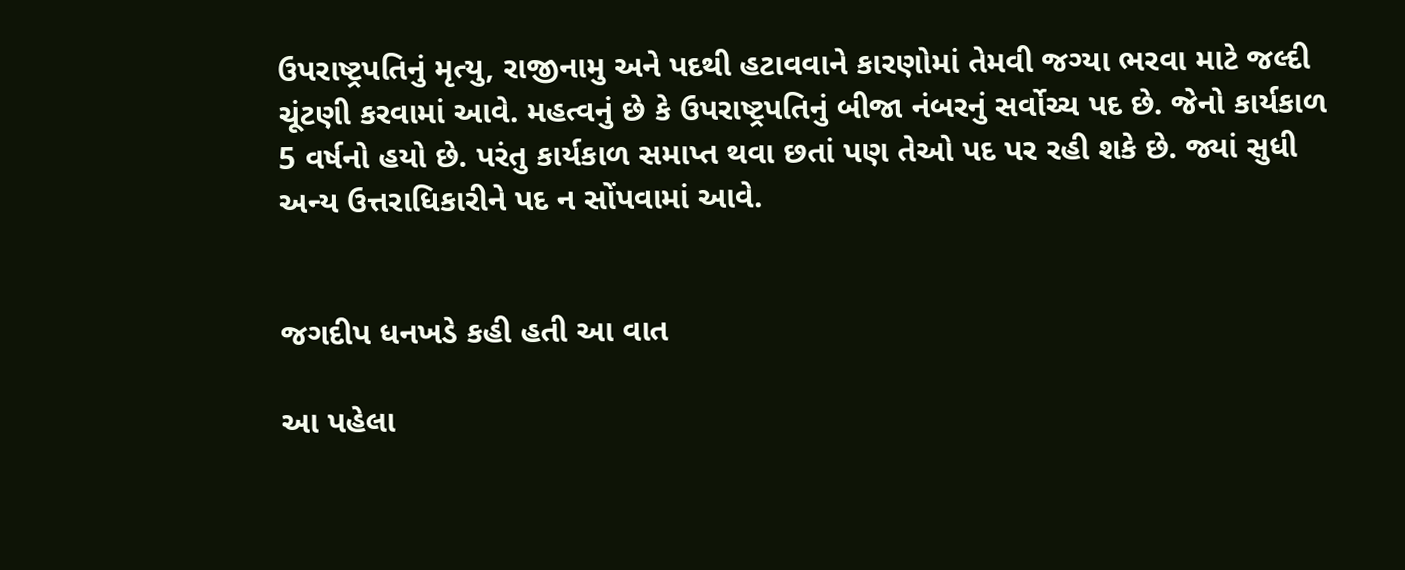ઉપરાષ્ટ્રપતિનું મૃત્યુ, રાજીનામુ અને પદથી હટાવવાને કારણોમાં તેમવી જગ્યા ભરવા માટે જલ્દી ચૂંટણી કરવામાં આવે. મહત્વનું છે કે ઉપરાષ્ટ્રપતિનું બીજા નંબરનું સર્વોચ્ચ પદ છે. જેનો કાર્યકાળ 5 વર્ષનો હયો છે. પરંતુ કાર્યકાળ સમાપ્ત થવા છતાં પણ તેઓ પદ પર રહી શકે છે. જ્યાં સુધી અન્ય ઉત્તરાધિકારીને પદ ન સોંપવામાં આવે.


જગદીપ ધનખડે કહી હતી આ વાત

આ પહેલા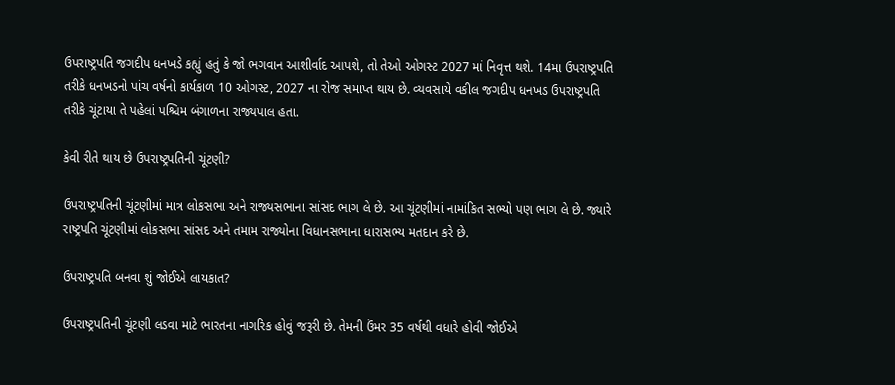ઉપરાષ્ટ્રપતિ જગદીપ ધનખડે કહ્યું હતું કે જો ભગવાન આશીર્વાદ આપશે, તો તેઓ ઓગસ્ટ 2027 માં નિવૃત્ત થશે. 14મા ઉપરાષ્ટ્રપતિ તરીકે ધનખડનો પાંચ વર્ષનો કાર્યકાળ 10 ઓગસ્ટ, 2027 ના રોજ સમાપ્ત થાય છે. વ્યવસાયે વકીલ જગદીપ ધનખડ ઉપરાષ્ટ્રપતિ તરીકે ચૂંટાયા તે પહેલાં પશ્ચિમ બંગાળના રાજ્યપાલ હતા.

કેવી રીતે થાય છે ઉપરાષ્ટ્રપતિની ચૂંટણી?

ઉપરાષ્ટ્રપતિની ચૂંટણીમાં માત્ર લોકસભા અને રાજ્યસભાના સાંસદ ભાગ લે છે. આ ચૂંટણીમાં નામાંકિત સભ્યો પણ ભાગ લે છે. જ્યારે રાષ્ટ્રપતિ ચૂંટણીમાં લોકસભા સાંસદ અને તમામ રાજ્યોના વિધાનસભાના ધારાસભ્ય મતદાન કરે છે.

ઉપરાષ્ટ્રપતિ બનવા શું જોઈએ લાયકાત?

ઉપરાષ્ટ્રપતિની ચૂંટણી લડવા માટે ભારતના નાગરિક હોવું જરૂરી છે. તેમની ઉંમર 35 વર્ષથી વધારે હોવી જોઈએ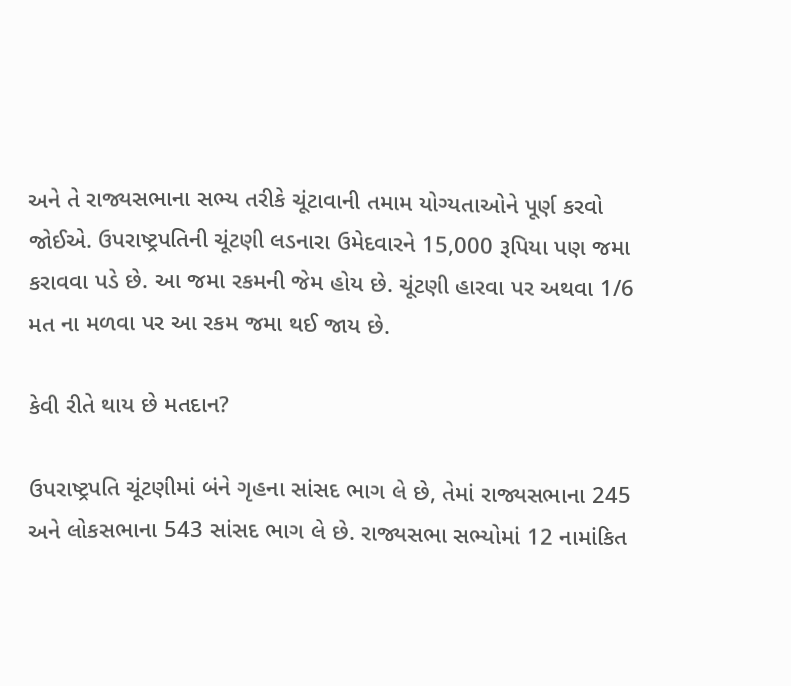અને તે રાજ્યસભાના સભ્ય તરીકે ચૂંટાવાની તમામ યોગ્યતાઓને પૂર્ણ કરવો જોઈએ. ઉપરાષ્ટ્રપતિની ચૂંટણી લડનારા ઉમેદવારને 15,000 રૂપિયા પણ જમા કરાવવા પડે છે. આ જમા રકમની જેમ હોય છે. ચૂંટણી હારવા પર અથવા 1/6 મત ના મળવા પર આ રકમ જમા થઈ જાય છે.

કેવી રીતે થાય છે મતદાન?

ઉપરાષ્ટ્રપતિ ચૂંટણીમાં બંને ગૃહના સાંસદ ભાગ લે છે, તેમાં રાજ્યસભાના 245 અને લોકસભાના 543 સાંસદ ભાગ લે છે. રાજ્યસભા સભ્યોમાં 12 નામાંકિત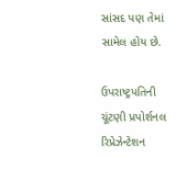સાંસદ પણ તેમાં સામેલ હોય છે.

ઉપરાષ્ટ્રપતિની ચૂંટણી પ્રપોર્શનલ રિપ્રેઝેન્ટેશન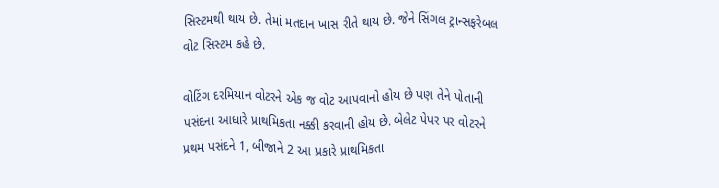સિસ્ટમથી થાય છે. તેમાં મતદાન ખાસ રીતે થાય છે. જેને સિંગલ ટ્રાન્સફરેબલ વોટ સિસ્ટમ કહે છે.

વોટિંગ દરમિયાન વોટરને એક જ વોટ આપવાનો હોય છે પણ તેને પોતાની પસંદના આધારે પ્રાથમિકતા નક્કી કરવાની હોય છે. બેલેટ પેપર પર વોટરને પ્રથમ પસંદને 1, બીજાને 2 આ પ્રકારે પ્રાથમિકતા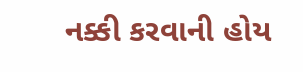નક્કી કરવાની હોય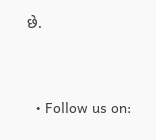છે.


  • Follow us on: